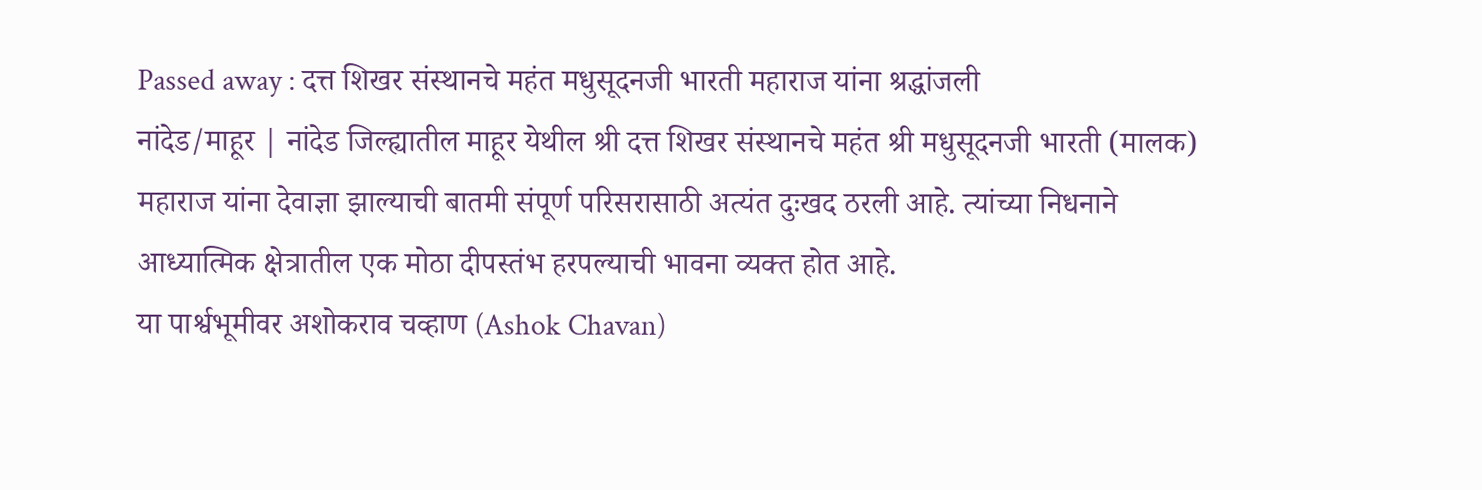Passed away : दत्त शिखर संस्थानचे महंत मधुसूदनजी भारती महाराज यांना श्रद्धांजली
नांदेड/माहूर | नांदेड जिल्ह्यातील माहूर येथील श्री दत्त शिखर संस्थानचे महंत श्री मधुसूदनजी भारती (मालक) महाराज यांना देवाज्ञा झाल्याची बातमी संपूर्ण परिसरासाठी अत्यंत दुःखद ठरली आहे. त्यांच्या निधनाने आध्यात्मिक क्षेत्रातील एक मोठा दीपस्तंभ हरपल्याची भावना व्यक्त होत आहे.
या पार्श्वभूमीवर अशोकराव चव्हाण (Ashok Chavan)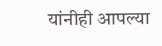यांनीही आपल्या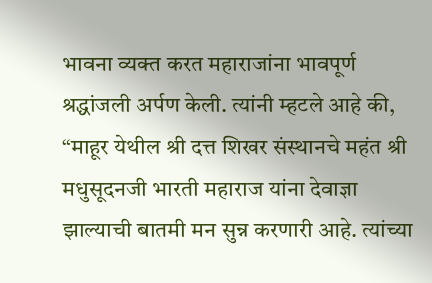भावना व्यक्त करत महाराजांना भावपूर्ण श्रद्धांजली अर्पण केली. त्यांनी म्हटले आहे की, “माहूर येथील श्री दत्त शिखर संस्थानचे महंत श्री मधुसूदनजी भारती महाराज यांना देवाज्ञा झाल्याची बातमी मन सुन्न करणारी आहे. त्यांच्या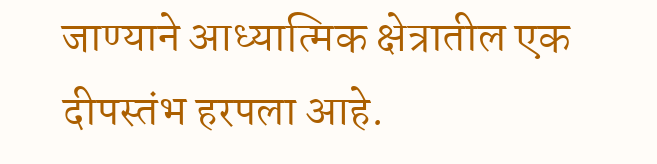जाण्याने आध्यात्मिक क्षेत्रातील एक दीपस्तंभ हरपला आहे.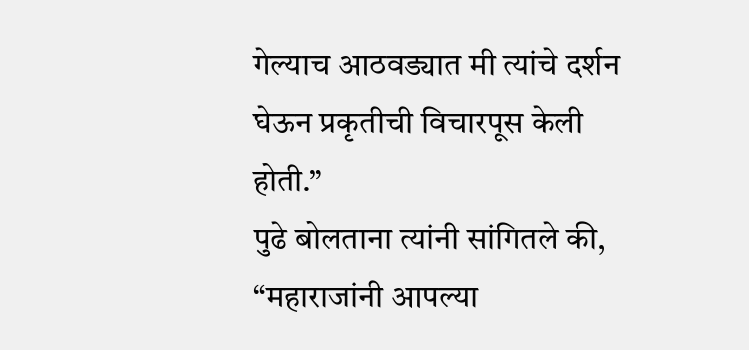गेल्याच आठवड्यात मी त्यांचे दर्शन घेऊन प्रकृतीची विचारपूस केली होती.”
पुढे बोलताना त्यांनी सांगितले की, “महाराजांनी आपल्या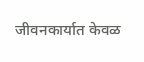जीवनकार्यात केवळ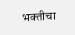भक्तीचा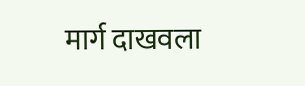मार्ग दाखवला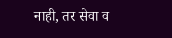नाही, तर सेवा व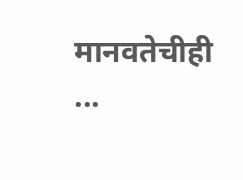मानवतेचीही ...